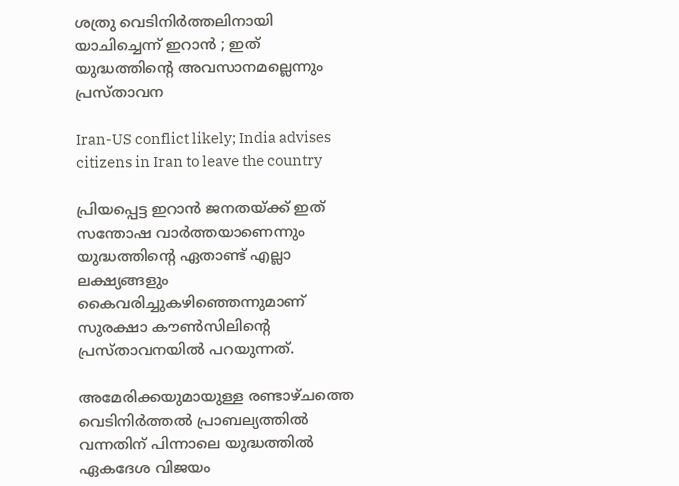ശത്രു വെടിനിര്‍ത്തലിനായി യാചിച്ചെന്ന് ഇറാന്‍ ; ഇത് യുദ്ധത്തിന്റെ അവസാനമല്ലെന്നും പ്രസ്താവന

Iran-US conflict likely; India advises citizens in Iran to leave the country

പ്രിയപ്പെട്ട ഇറാന്‍ ജനതയ്ക്ക് ഇത് സന്തോഷ വാര്‍ത്തയാണെന്നും യുദ്ധത്തിന്റെ ഏതാണ്ട് എല്ലാ ലക്ഷ്യങ്ങളും കൈവരിച്ചുകഴിഞ്ഞെന്നുമാണ് സുരക്ഷാ കൗണ്‍സിലിന്റെ പ്രസ്താവനയില്‍ പറയുന്നത്.

അമേരിക്കയുമായുള്ള രണ്ടാഴ്ചത്തെ വെടിനിര്‍ത്തല്‍ പ്രാബല്യത്തില്‍ വന്നതിന് പിന്നാലെ യുദ്ധത്തില്‍ ഏകദേശ വിജയം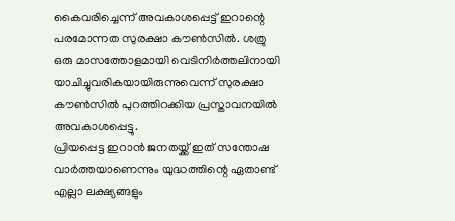കൈവരിച്ചെന്ന് അവകാശപ്പെട്ട് ഇറാന്റെ പരമോന്നത സുരക്ഷാ കൗണ്‍സില്‍. ശത്രു ഒരു മാസത്തോളമായി വെടിനിര്‍ത്തലിനായി യാചിച്ചുവരികയായിരുന്നുവെന്ന് സുരക്ഷാ കൗണ്‍സില്‍ പുറത്തിറക്കിയ പ്രസ്താവനയില്‍ അവകാശപ്പെട്ടു.
പ്രിയപ്പെട്ട ഇറാന്‍ ജനതയ്ക്ക് ഇത് സന്തോഷ വാര്‍ത്തയാണെന്നും യുദ്ധത്തിന്റെ ഏതാണ്ട് എല്ലാ ലക്ഷ്യങ്ങളും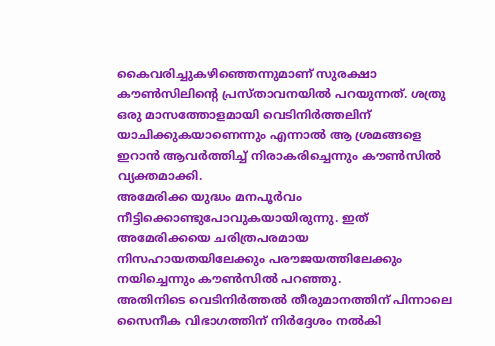കൈവരിച്ചുകഴിഞ്ഞെന്നുമാണ് സുരക്ഷാ കൗണ്‍സിലിന്റെ പ്രസ്താവനയില്‍ പറയുന്നത്. ശത്രു ഒരു മാസത്തോളമായി വെടിനിര്‍ത്തലിന് യാചിക്കുകയാണെന്നും എന്നാല്‍ ആ ശ്രമങ്ങളെ ഇറാന്‍ ആവര്‍ത്തിച്ച് നിരാകരിച്ചെന്നും കൗണ്‍സില്‍ വ്യക്തമാക്കി.
അമേരിക്ക യുദ്ധം മനപൂര്‍വം നീട്ടിക്കൊണ്ടുപോവുകയായിരുന്നു. ഇത് അമേരിക്കയെ ചരിത്രപരമായ നിസഹായതയിലേക്കും പരൗജയത്തിലേക്കും നയിച്ചെന്നും കൗണ്‍സില്‍ പറഞ്ഞു.
അതിനിടെ വെടിനിര്‍ത്തല്‍ തീരുമാനത്തിന് പിന്നാലെ സൈനീക വിഭാഗത്തിന് നിര്‍ദ്ദേശം നല്‍കി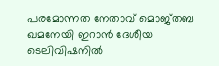പരമോന്നത നേതാവ് മൊജ്തബ ഖമനേയി ഇറാന്‍ ദേശീയ ടെലിവിഷനില്‍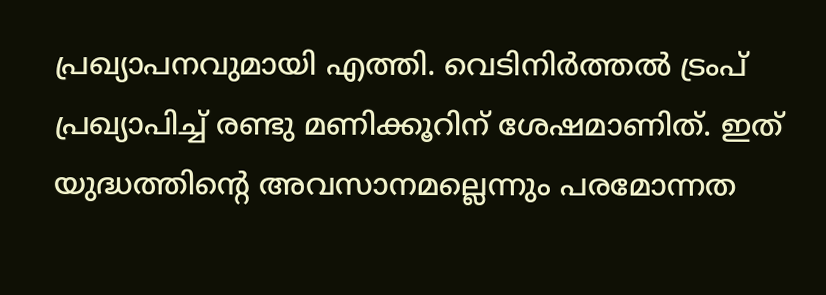പ്രഖ്യാപനവുമായി എത്തി. വെടിനിര്‍ത്തല്‍ ട്രംപ് പ്രഖ്യാപിച്ച് രണ്ടു മണിക്കൂറിന് ശേഷമാണിത്. ഇത് യുദ്ധത്തിന്റെ അവസാനമല്ലെന്നും പരമോന്നത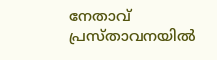നേതാവ് പ്രസ്താവനയില്‍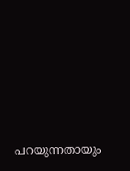പറയുന്നതായും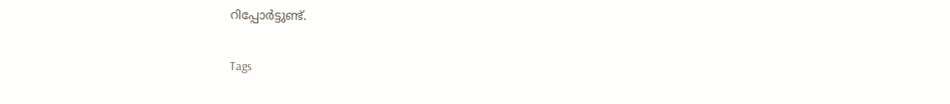റിപ്പോര്‍ട്ടുണ്ട്.

Tags